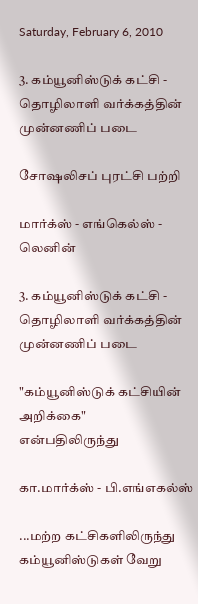Saturday, February 6, 2010

3. கம்யூனிஸ்டுக் கட்சி - தொழிலாளி வர்க்கத்தின் முன்னணிப் படை

சோஷலிசப் புரட்சி பற்றி

மார்க்ஸ் - எங்கெல்ஸ் - லெனின்

3. கம்யூனிஸ்டுக் கட்சி - தொழிலாளி வர்க்கத்தின் முன்னணிப் படை

"கம்யூனிஸ்டுக் கட்சியின் அறிக்கை"
என்பதிலிருந்து

கா.மார்க்ஸ் - பி.எங்எகல்ஸ்

...மற்ற கட்சிகளிலிருந்து கம்யூனிஸ்டுகள் வேறு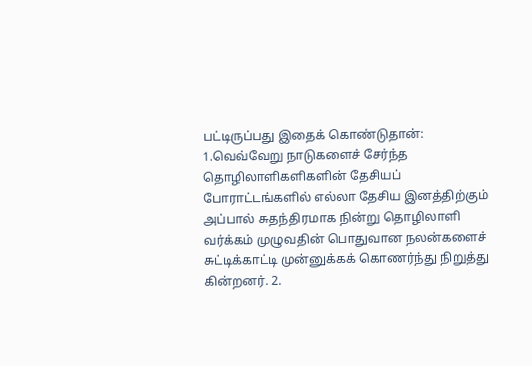பட்டிருப்பது இதைக் கொண்டுதான்: 1.வெவ்வேறு நாடுகளைச் சேர்ந்த தொழிலாளிகளிகளின் தேசியப் போராட்டங்களில் எல்லா தேசிய இனத்திற்கும் அப்பால் சுதந்திரமாக நின்று தொழிலாளி வர்க்கம் முழுவதின் பொதுவான நலன்களைச் சுட்டிக்காட்டி முன்னுக்கக் கொணர்ந்து நிறுத்து கின்றனர். 2.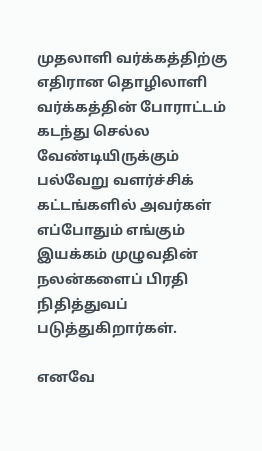முதலாளி வர்க்கத்திற்கு எதிரான தொழிலாளி வர்க்கத்தின் போராட்டம் கடந்து செல்ல வேண்டியிருக்கும் பல்வேறு வளர்ச்சிக் கட்டங்களில் அவர்கள் எப்போதும் எங்கும் இயக்கம் முழுவதின் நலன்களைப் பிரதி நிதித்துவப் படுத்துகிறார்கள்.

எனவே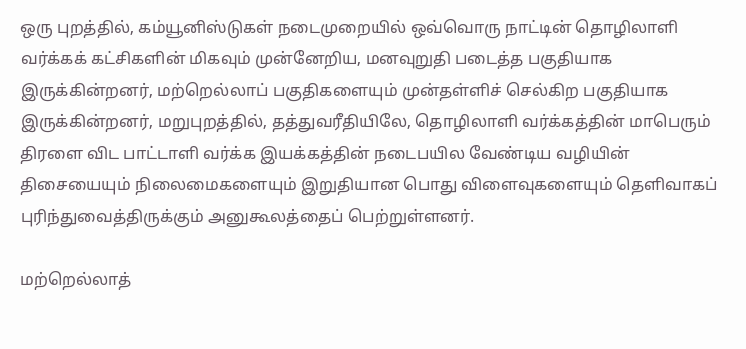ஒரு புறத்தில், கம்யூனிஸ்டுகள் நடைமுறையில் ஒவ்வொரு நாட்டின் தொழிலாளி வர்க்கக் கட்சிகளின் மிகவும் முன்னேறிய, மனவுறுதி படைத்த பகுதியாக இருக்கின்றனர், மற்றெல்லாப் பகுதிகளையும் முன்தள்ளிச் செல்கிற பகுதியாக இருக்கின்றனர், மறுபுறத்தில், தத்துவரீதியிலே, தொழிலாளி வர்க்கத்தின் மாபெரும் திரளை விட பாட்டாளி வர்க்க இயக்கத்தின் நடைபயில வேண்டிய வழியின் திசையையும் நிலைமைகளையும் இறுதியான பொது விளைவுகளையும் தெளிவாகப் புரிந்துவைத்திருக்கும் அனுகூலத்தைப் பெற்றுள்ளனர்.

மற்றெல்லாத்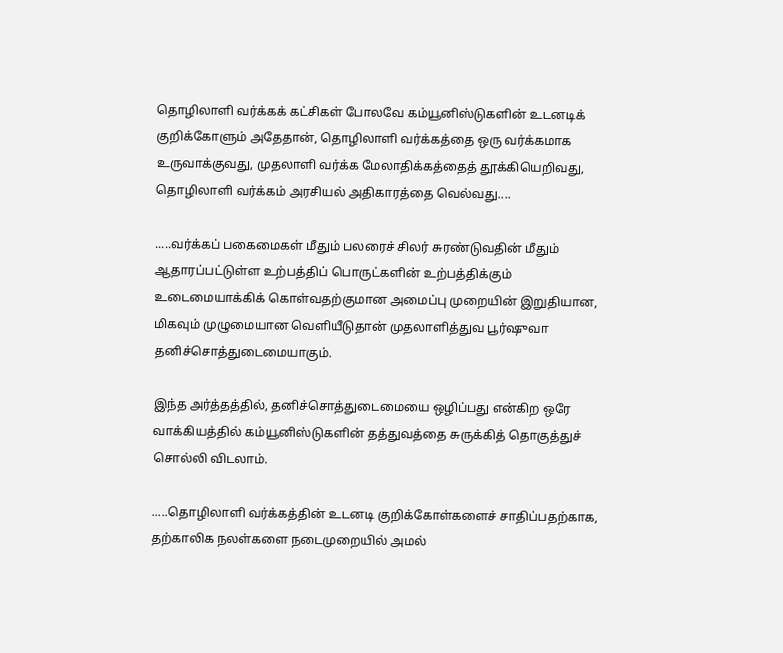தொழிலாளி வர்க்கக் கட்சிகள் போலவே கம்யூனிஸ்டுகளின் உடனடிக் குறிக்கோளும் அதேதான், தொழிலாளி வர்க்கத்தை ஒரு வர்க்கமாக உருவாக்குவது, முதலாளி வர்க்க மேலாதிக்கத்தைத் தூக்கியெறிவது, தொழிலாளி வர்க்கம் அரசியல் அதிகாரத்தை வெல்வது....

.....வர்க்கப் பகைமைகள் மீதும் பலரைச் சிலர் சுரண்டுவதின் மீதும் ஆதாரப்பட்டுள்ள உற்பத்திப் பொருட்களின் உற்பத்திக்கும் உடைமையாக்கிக் கொள்வதற்குமான அமைப்பு முறையின் இறுதியான, மிகவும் முழுமையான வெளியீடுதான் முதலாளித்துவ பூர்ஷுவா தனிச்சொத்துடைமையாகும்.

இந்த அர்த்தத்தில், தனிச்சொத்துடைமையை ஒழிப்பது என்கிற ஒரே வாக்கியத்தில் கம்யூனிஸ்டுகளின் தத்துவத்தை சுருக்கித் தொகுத்துச் சொல்லி விடலாம்.

.....தொழிலாளி வர்க்கத்தின் உடனடி குறிக்கோள்களைச் சாதிப்பதற்காக, தற்காலிக நலள்களை நடைமுறையில் அமல்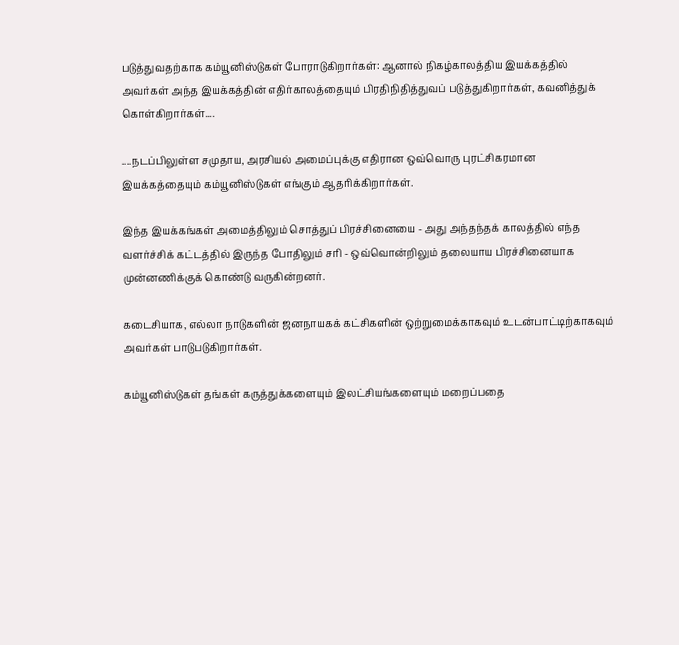படுத்துவதற்காக கம்யூனிஸ்டுகள் போராடுகிறார்கள்: ஆனால் நிகழ்காலத்திய இயக்கத்தில் அவர்கள் அந்த இயக்கத்தின் எதிர்காலத்தையும் பிரதிநிதித்துவப் படுத்துகிறார்கள், கவனித்துக் கொள்கிறார்கள்....

....நடப்பிலுள்ள சமுதாய, அரசியல் அமைப்புக்கு எதிரான ஒவ்வொரு புரட்சிகரமான இயக்கத்தையும் கம்யூனிஸ்டுகள் எங்கும் ஆதரிக்கிறார்கள்.

இந்த இயக்கங்கள் அமைத்திலும் சொத்துப் பிரச்சினையை - அது அந்தந்தக் காலத்தில் எந்த வளர்ச்சிக் கட்டத்தில் இருந்த போதிலும் சரி - ஒவ்வொன்றிலும் தலையாய பிரச்சினையாக முன்னணிக்குக் கொண்டு வருகின்றனர்.

கடைசியாக, எல்லா நாடுகளின் ஜனநாயகக் கட்சிகளின் ஒற்றுமைக்காகவும் உடன்பாட்டிற்காகவும் அவர்கள் பாடுபடுகிறார்கள்.

கம்யூனிஸ்டுகள் தங்கள் கருத்துக்களையும் இலட்சியங்களையும் மறைப்பதை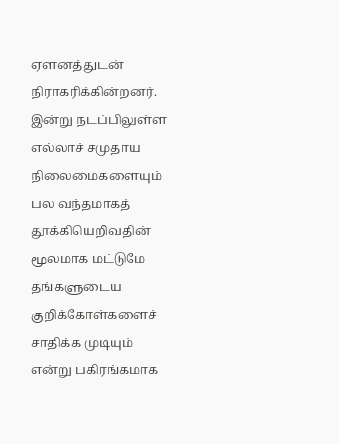ஏளனத்துடன் நிராகரிக்கின்றனர். இன்று நடப்பிலுள்ள எல்லாச் சமுதாய நிலைமைகளையும் பல வந்தமாகத் தூக்கியெறிவதின் மூலமாக மட்டுமே தங்களுடைய குறிக்கோள்களைச் சாதிக்க முடியும் என்று பகிரங்கமாக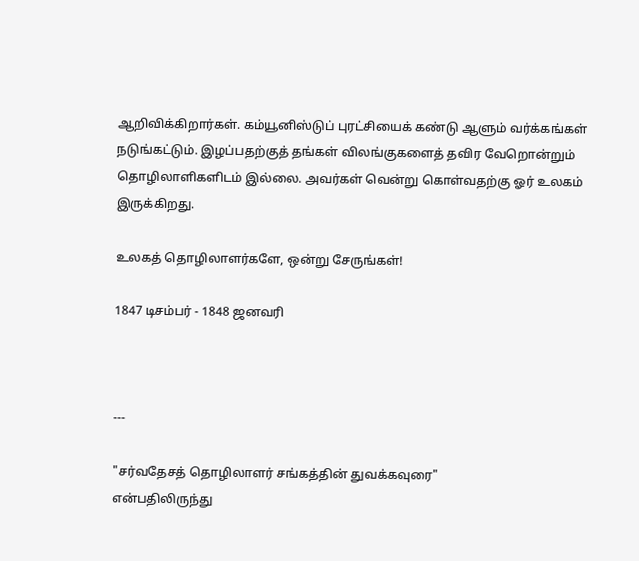ஆறிவிக்கிறார்கள். கம்யூனிஸ்டுப் புரட்சியைக் கண்டு ஆளும் வர்க்கங்கள் நடுங்கட்டும். இழப்பதற்குத் தங்கள் விலங்குகளைத் தவிர வேறொன்றும் தொழிலாளிகளிடம் இல்லை. அவர்கள் வென்று கொள்வதற்கு ஓர் உலகம் இருக்கிறது.

உலகத் தொழிலாளர்களே, ஒன்று சேருங்கள்!

1847 டிசம்பர் - 1848 ஜனவரி



---

"சர்வதேசத் தொழிலாளர் சங்கத்தின் துவக்கவுரை"
என்பதிலிருந்து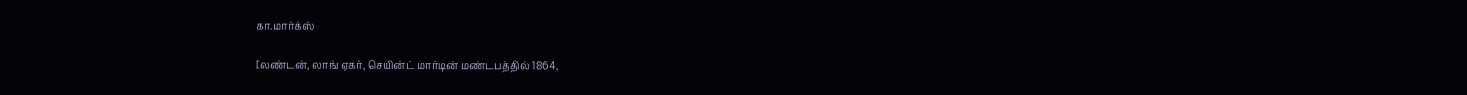கா.மார்க்ஸ்

[லண்டன், லாங் ஏகர், செயின்ட் மார்டின் மண்டபத்தில் 1864,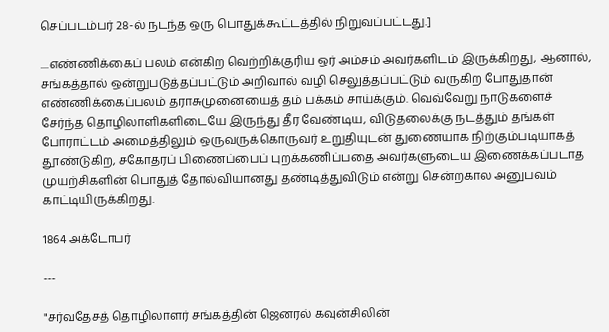செப்படம்பர் 28-ல் நடந்த ஒரு பொதுக்கூட்டத்தில் நிறுவப்பட்டது.]

....எண்ணிக்கைப் பலம் என்கிற வெற்றிக்குரிய ஒர் அம்சம் அவர்களிடம் இருக்கிறது, ஆனால், சங்கத்தால் ஒன்றுபடுத்தப்பட்டும் அறிவால் வழி செலுத்தப்பட்டும் வருகிற போதுதான் எண்ணிக்கைப்பலம் தராசுமுனையைத் தம் பக்கம் சாய்க்கும். வெவ்வேறு நாடுகளைச் சேர்ந்த தொழிலாளிகளிடையே இருந்து தீர வேண்டிய, விடுதலைக்கு நடத்தும் தங்கள் போராட்டம் அமைத்திலும் ஒருவருக்கொருவர் உறுதியுடன் துணையாக நிற்கும்படியாகத் தூண்டுகிற, சகோதரப் பிணைப்பைப் புறக்கணிப்பதை அவர்களுடைய இணைக்கப்படாத முயற்சிகளின் பொதுத் தோல்வியானது தண்டித்துவிடும் என்று சென்றகால அனுபவம் காட்டியிருக்கிறது.

1864 அக்டோபர்

---

"சர்வதேசத் தொழிலாளர் சங்கத்தின் ஜெனரல் கவுன்சிலின்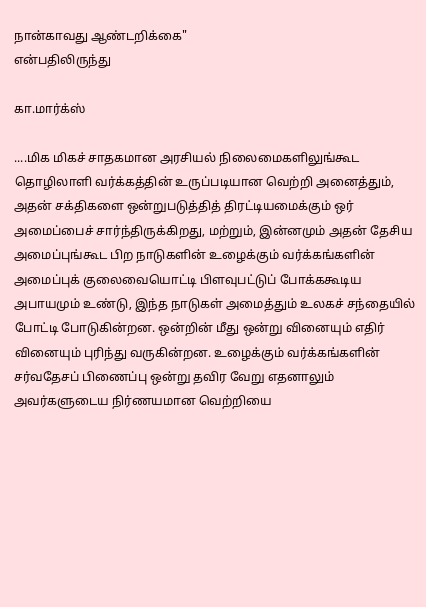நான்காவது ஆண்டறிக்கை"
என்பதிலிருந்து

கா.மார்க்ஸ்

....மிக மிகச் சாதகமான அரசியல் நிலைமைகளிலுங்கூட தொழிலாளி வர்க்கத்தின் உருப்படியான வெற்றி அனைத்தும், அதன் சக்திகளை ஒன்றுபடுத்தித் திரட்டியமைக்கும் ஒர் அமைப்பைச் சார்ந்திருக்கிறது, மற்றும், இன்னமும் அதன் தேசிய அமைப்புங்கூட பிற நாடுகளின் உழைக்கும் வர்க்கங்களின் அமைப்புக் குலைவையொட்டி பிளவுபட்டுப் போக்ககூடிய அபாயமும் உண்டு, இந்த நாடுகள் அமைத்தும் உலகச் சந்தையில் போட்டி போடுகின்றன. ஒன்றின் மீது ஒன்று வினையும் எதிர் வினையும் புரிந்து வருகின்றன. உழைக்கும் வர்க்கங்களின் சர்வதேசப் பிணைப்பு ஒன்று தவிர வேறு எதனாலும் அவர்களுடைய நிர்ணயமான வெற்றியை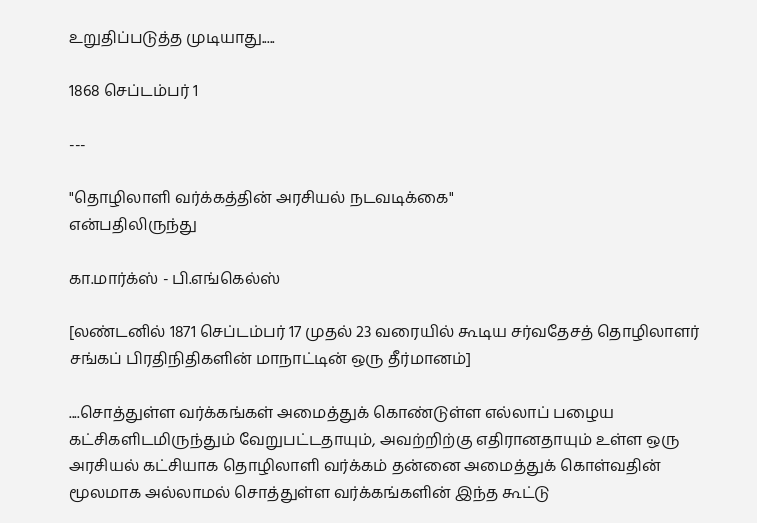உறுதிப்படுத்த முடியாது.....

1868 செப்டம்பர் 1

---

"தொழிலாளி வர்க்கத்தின் அரசியல் நடவடிக்கை"
என்பதிலிருந்து

கா.மார்க்ஸ் - பி.எங்கெல்ஸ்

[லண்டனில் 1871 செப்டம்பர் 17 முதல் 23 வரையில் கூடிய சர்வதேசத் தொழிலாளர் சங்கப் பிரதிநிதிகளின் மாநாட்டின் ஒரு தீர்மானம்]

....சொத்துள்ள வர்க்கங்கள் அமைத்துக் கொண்டுள்ள எல்லாப் பழைய கட்சிகளிடமிருந்தும் வேறுபட்டதாயும், அவற்றிற்கு எதிரானதாயும் உள்ள ஒரு அரசியல் கட்சியாக தொழிலாளி வர்க்கம் தன்னை அமைத்துக் கொள்வதின் மூலமாக அல்லாமல் சொத்துள்ள வர்க்கங்களின் இந்த கூட்டு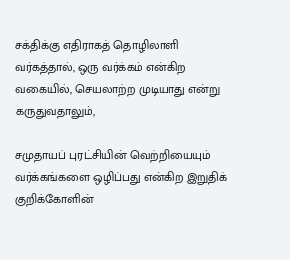சக்திக்கு எதிராகத் தொழிலாளி வர்கத்தால், ஒரு வர்க்கம் என்கிற வகையில், செயலாற்ற முடியாது என்று கருதுவதாலும்,

சமுதாயப் புரட்சியின் வெற்றியையும் வர்க்கங்களை ஒழிப்பது என்கிற இறுதிக் குறிக்கோளின்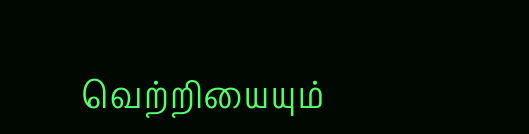வெற்றியையும்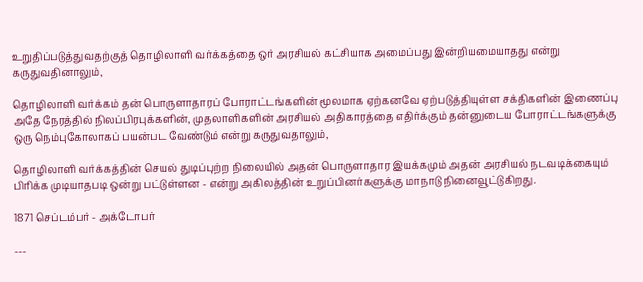உறுதிப்படுத்துவதற்குத் தொழிலாளி வர்க்கத்தை ஒர் அரசியல் கட்சியாக அமைப்பது இன்றியமையாதது என்று கருதுவதினாலும்,

தொழிலாளி வர்க்கம் தன் பொருளாதாரப் போராட்டங்களின் மூலமாக ஏற்கனவே ஏற்படுத்தியுள்ள சக்திகளின் இணைப்பு அதே நேரத்தில் நிலப்பிரபுக்களின், முதலாளிகளின் அரசியல் அதிகாரத்தை எதிர்க்கும் தன்னுடைய போராட்டங்களுக்கு ஒரு நெம்புகோலாகப் பயன்பட வேண்டும் என்று கருதுவதாலும்,

தொழிலாளி வர்க்கத்தின் செயல் துடிப்புற்ற நிலையில் அதன் பொருளாதார இயக்கமும் அதன் அரசியல் நடவடிக்கையும் பிரிக்க முடியாதபடி ஒன்று பட்டுள்ளன - என்று அகிலத்தின் உறுப்பினர்களுக்கு மாநாடு நினைவூட்டுகிறது.

1871 செப்டம்பர் - அக்டோபர்

---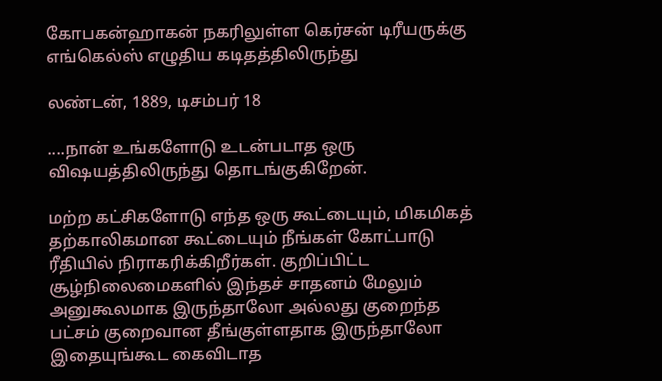கோபகன்ஹாகன் நகரிலுள்ள கெர்சன் டிரீயருக்கு
எங்கெல்ஸ் எழுதிய கடிதத்திலிருந்து

லண்டன், 1889, டிசம்பர் 18

....நான் உங்களோடு உடன்படாத ஒரு விஷயத்திலிருந்து தொடங்குகிறேன்.

மற்ற கட்சிகளோடு எந்த ஒரு கூட்டையும், மிகமிகத் தற்காலிகமான கூட்டையும் நீங்கள் கோட்பாடு ரீதியில் நிராகரிக்கிறீர்கள். குறிப்பிட்ட சூழ்நிலைமைகளில் இந்தச் சாதனம் மேலும் அனுகூலமாக இருந்தாலோ அல்லது குறைந்த பட்சம் குறைவான தீங்குள்ளதாக இருந்தாலோ இதையுங்கூட கைவிடாத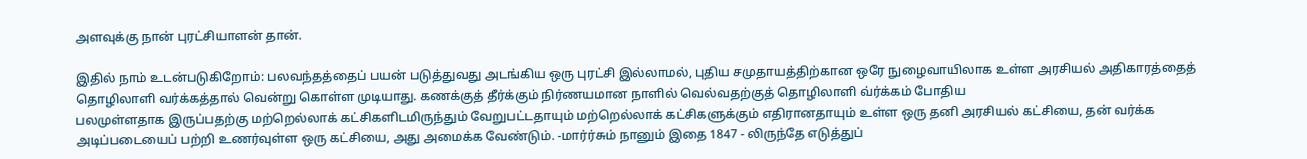அளவுக்கு நான் புரட்சியாளன் தான்.

இதில் நாம் உடன்படுகிறோம்: பலவந்தத்தைப் பயன் படுத்துவது அடங்கிய ஒரு புரட்சி இல்லாமல், புதிய சமுதாயத்திற்கான ஒரே நுழைவாயிலாக உள்ள அரசியல் அதிகாரத்தைத் தொழிலாளி வர்க்கத்தால் வென்று கொள்ள முடியாது. கணக்குத் தீர்க்கும் நிர்ணயமான நாளில் வெல்வதற்குத் தொழிலாளி வ்ர்க்கம் போதிய
பலமுள்ளதாக இருப்பதற்கு மற்றெல்லாக் கட்சிகளிடமிருந்தும் வேறுபட்டதாயும் மற்றெல்லாக் கட்சிகளுக்கும் எதிரானதாயும் உள்ள ஒரு தனி அரசியல் கட்சியை, தன் வர்க்க அடிப்படையைப் பற்றி உணர்வுள்ள ஒரு கட்சியை, அது அமைக்க வேண்டும். -மார்ர்சும் நானும் இதை 1847 - லிருந்தே எடுத்துப்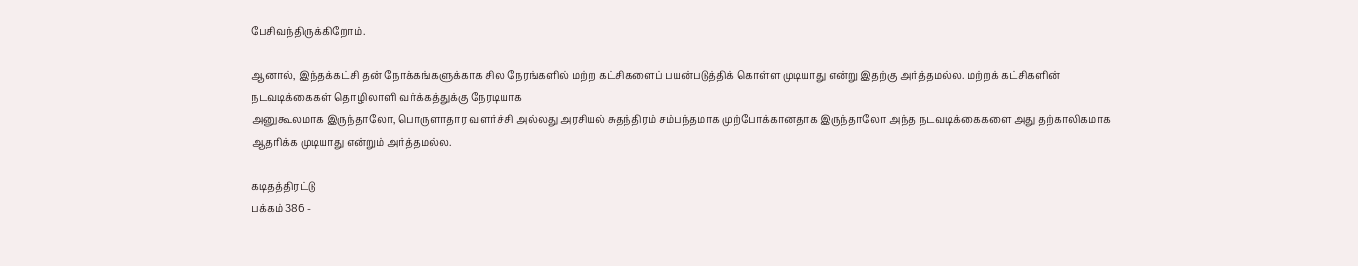பேசிவந்திருக்கிறோம்.

ஆனால், இந்தக்கட்சி தன் நோக்கங்களுக்காக சில நேரங்களில் மற்ற கட்சிகளைப் பயன்படுத்திக் கொள்ள முடியாது என்று இதற்கு அர்த்தமல்ல. மற்றக் கட்சிகளின் நடவடிக்கைகள் தொழிலாளி வர்க்கத்துக்கு நேரடியாக
அனுகூலமாக இருந்தாலோ, பொருளாதார வளர்ச்சி அல்லது அரசியல் சுதந்திரம் சம்பந்தமாக முற்போக்கானதாக இருந்தாலோ அந்த நடவடிக்கைகளை அது தற்காலிகமாக ஆதரிக்க முடியாது என்றும் அர்த்தமல்ல.

கடிதத்திரட்டு
பக்கம் 386 -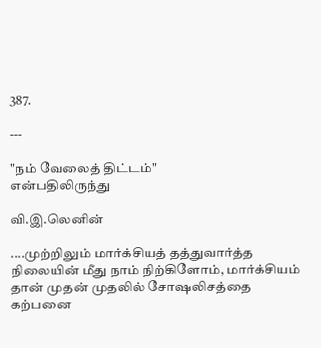387.

---

"நம் வேலைத் திட்டம்"
என்பதிலிருந்து

வி.இ.லெனின்

....முற்றிலும் மார்க்சியத் தத்துவார்த்த நிலையின் மீது நாம் நிற்கிளோம், மார்க்சியம் தான் முதன் முதலில் சோஷலிசத்தை கற்பனை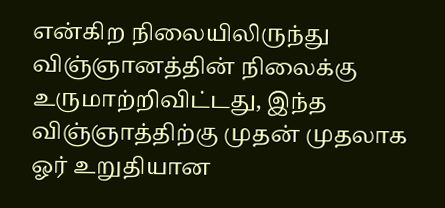என்கிற நிலையிலிருந்து விஞ்ஞானத்தின் நிலைக்கு உருமாற்றிவிட்டது, இந்த விஞ்ஞாத்திற்கு முதன் முதலாக ஓர் உறுதியான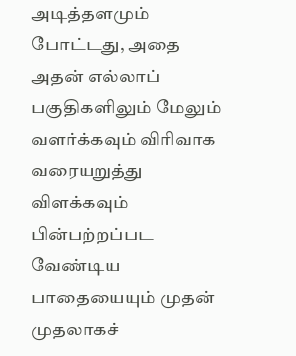அடித்தளமும் போட்டது, அதை அதன் எல்லாப் பகுதிகளிலும் மேலும் வளர்க்கவும் விரிவாக வரையறுத்து விளக்கவும் பின்பற்றப்பட வேண்டிய பாதையையும் முதன் முதலாகச்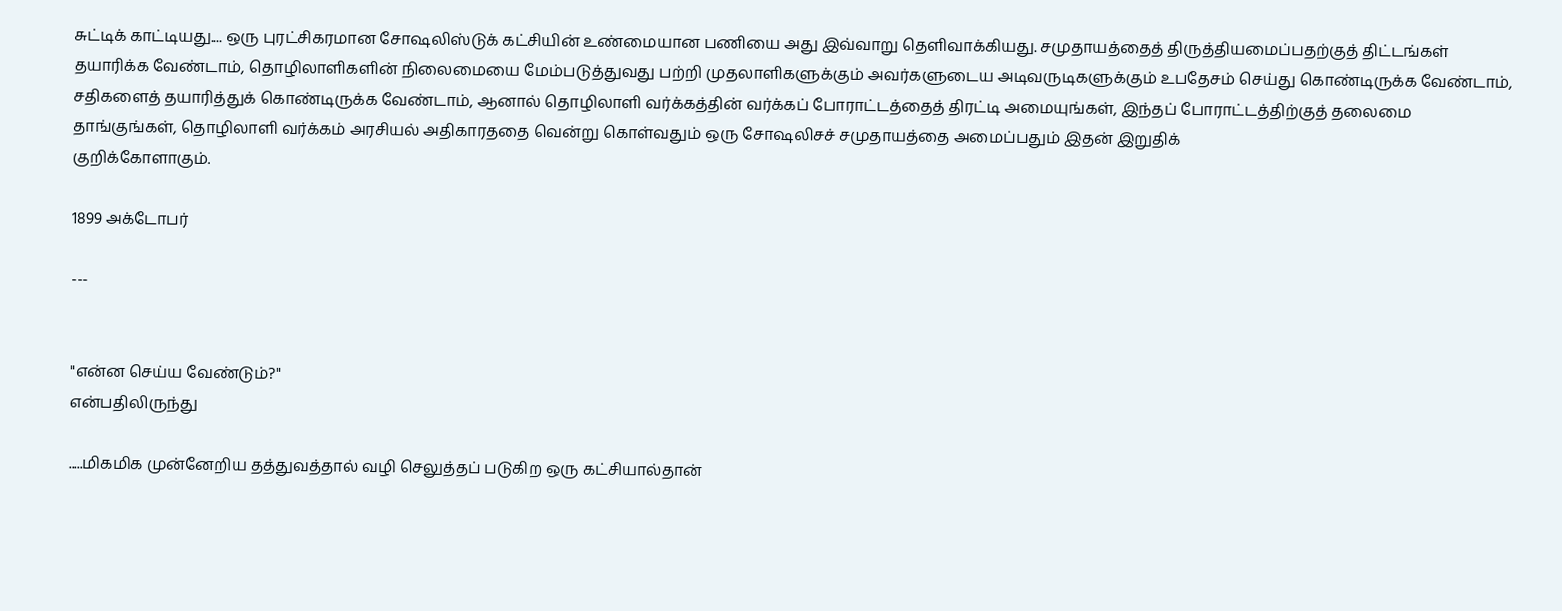சுட்டிக் காட்டியது.... ஒரு புரட்சிகரமான சோஷலிஸ்டுக் கட்சியின் உண்மையான பணியை அது இவ்வாறு தெளிவாக்கியது. சமுதாயத்தைத் திருத்தியமைப்பதற்குத் திட்டங்கள் தயாரிக்க வேண்டாம், தொழிலாளிகளின் நிலைமையை மேம்படுத்துவது பற்றி முதலாளிகளுக்கும் அவர்களுடைய அடிவருடிகளுக்கும் உபதேசம் செய்து கொண்டிருக்க வேண்டாம், சதிகளைத் தயாரித்துக் கொண்டிருக்க வேண்டாம், ஆனால் தொழிலாளி வர்க்கத்தின் வர்க்கப் போராட்டத்தைத் திரட்டி அமையுங்கள், இந்தப் போராட்டத்திற்குத் தலைமை தாங்குங்கள், தொழிலாளி வர்க்கம் அரசியல் அதிகாரததை வென்று கொள்வதும் ஒரு சோஷலிசச் சமுதாயத்தை அமைப்பதும் இதன் இறுதிக்
குறிக்கோளாகும்.

1899 அக்டோபர்

---


"என்ன செய்ய வேண்டும்?"
என்பதிலிருந்து

.....மிகமிக முன்னேறிய தத்துவத்தால் வழி செலுத்தப் படுகிற ஒரு கட்சியால்தான்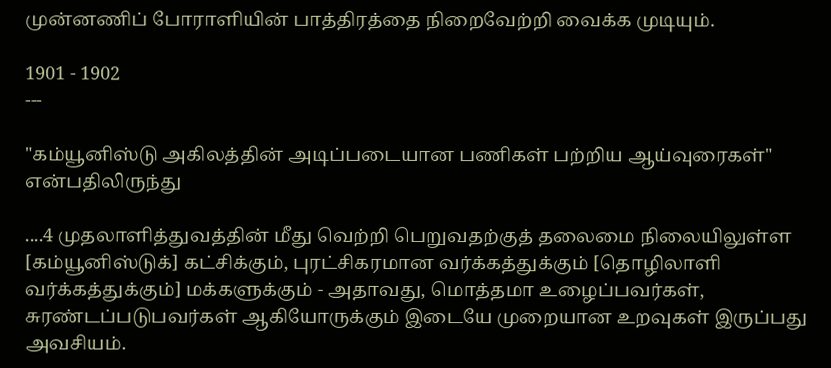முன்னணிப் போராளியின் பாத்திரத்தை நிறைவேற்றி வைக்க முடியும்.

1901 - 1902
---

"கம்யூனிஸ்டு அகிலத்தின் அடிப்படையான பணிகள் பற்றிய ஆய்வுரைகள்"
என்பதிலிருந்து

....4 முதலாளித்துவத்தின் மீது வெற்றி பெறுவதற்குத் தலைமை நிலையிலுள்ள [கம்யூனிஸ்டுக்] கட்சிக்கும், புரட்சிகரமான வர்க்கத்துக்கும் [தொழிலாளி வர்க்கத்துக்கும்] மக்களுக்கும் - அதாவது, மொத்தமா உழைப்பவர்கள், சுரண்டப்படுபவர்கள் ஆகியோருக்கும் இடையே முறையான உறவுகள் இருப்பது அவசியம்.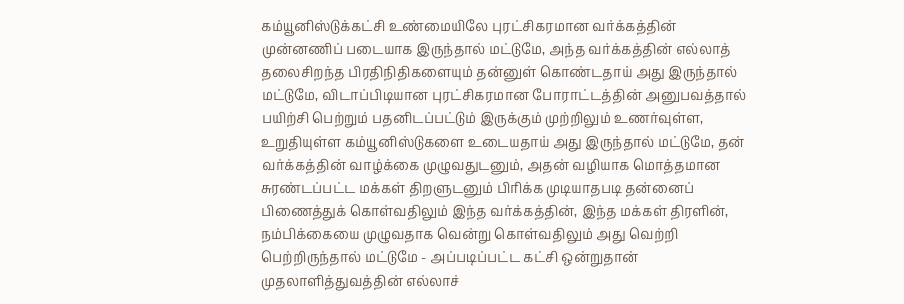கம்யூனிஸ்டுக்கட்சி உண்மையிலே புரட்சிகரமான வர்க்கத்தின் முன்னணிப் படையாக இருந்தால் மட்டுமே, அந்த வர்க்கத்தின் எல்லாத் தலைசிறந்த பிரதிநிதிகளையும் தன்னுள் கொண்டதாய் அது இருந்தால் மட்டுமே, விடாப்பிடியான புரட்சிகரமான போராட்டத்தின் அனுபவத்தால் பயிற்சி பெற்றும் பதனிடப்பட்டும் இருக்கும் முற்றிலும் உணர்வுள்ள, உறுதியுள்ள கம்யூனிஸ்டுகளை உடையதாய் அது இருந்தால் மட்டுமே, தன் வர்க்கத்தின் வாழ்க்கை முழுவதுடனும், அதன் வழியாக மொத்தமான சுரண்டப்பட்ட மக்கள் திறளுடனும் பிரிக்க முடியாதபடி தன்னைப் பிணைத்துக் கொள்வதிலும் இந்த வர்க்கத்தின், இந்த மக்கள் திரளின், நம்பிக்கையை முழுவதாக வென்று கொள்வதிலும் அது வெற்றி பெற்றிருந்தால் மட்டுமே - அப்படிப்பட்ட கட்சி ஒன்றுதான் முதலாளித்துவத்தின் எல்லாச்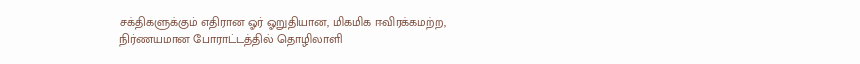சக்திகளுக்கும் எதிரான ஓர் ஓறுதியான, மிகமிக ஈவிரக்கமற்ற, நிர்ணயமான போராட்டத்தில் தொழிலாளி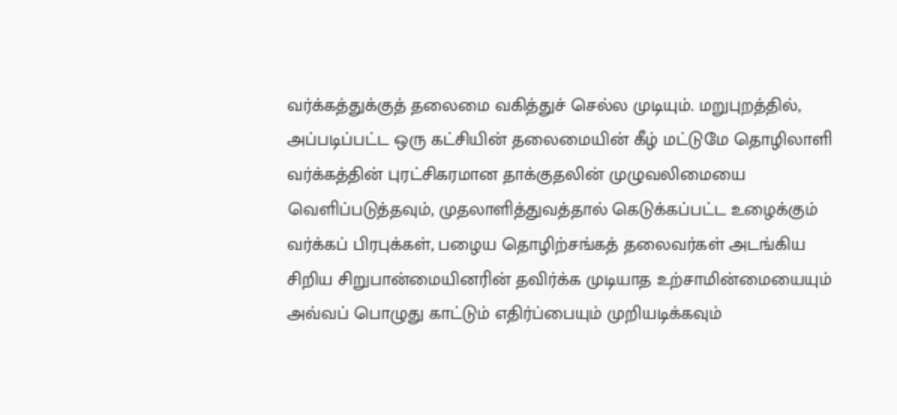வர்க்கத்துக்குத் தலைமை வகித்துச் செல்ல முடியும். மறுபுறத்தில், அப்படிப்பட்ட ஒரு கட்சியின் தலைமையின் கீழ் மட்டுமே தொழிலாளி வர்க்கத்தின் புரட்சிகரமான தாக்குதலின் முழுவலிமையை வெளிப்படுத்தவும், முதலாளித்துவத்தால் கெடுக்கப்பட்ட உழைக்கும் வர்க்கப் பிரபுக்கள், பழைய தொழிற்சங்கத் தலைவர்கள் அடங்கிய சிறிய சிறுபான்மையினரின் தவிர்க்க முடியாத உற்சாமின்மையையும் அவ்வப் பொழுது காட்டும் எதிர்ப்பையும் முறியடிக்கவும்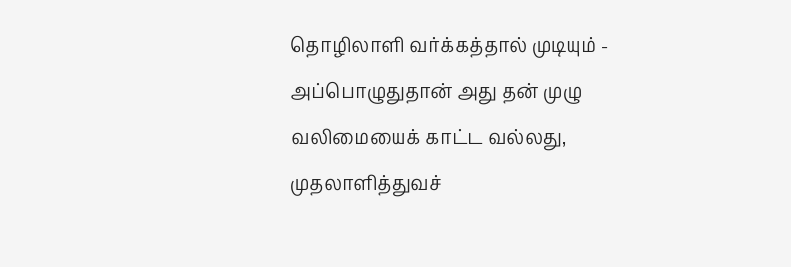தொழிலாளி வர்க்கத்தால் முடியும் - அப்பொழுதுதான் அது தன் முழு வலிமையைக் காட்ட வல்லது, முதலாளித்துவச்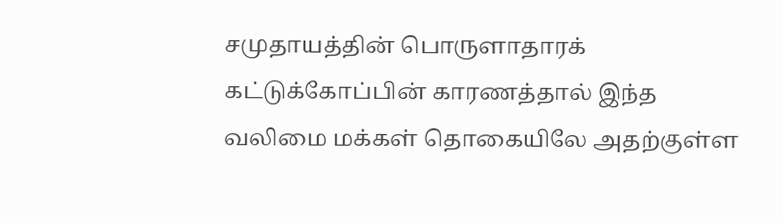சமுதாயத்தின் பொருளாதாரக் கட்டுக்கோப்பின் காரணத்தால் இந்த வலிமை மக்கள் தொகையிலே அதற்குள்ள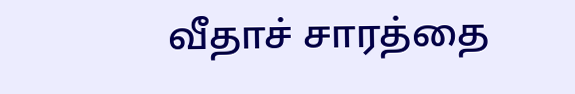வீதாச் சாரத்தை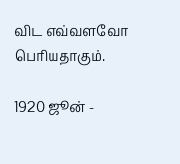விட எவ்வளவோ பெரியதாகும்.

1920 ஜூன் -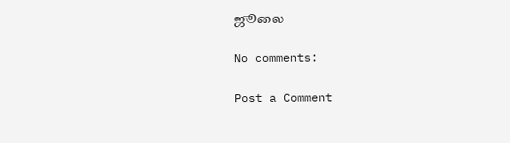ஜூலை

No comments:

Post a Comment